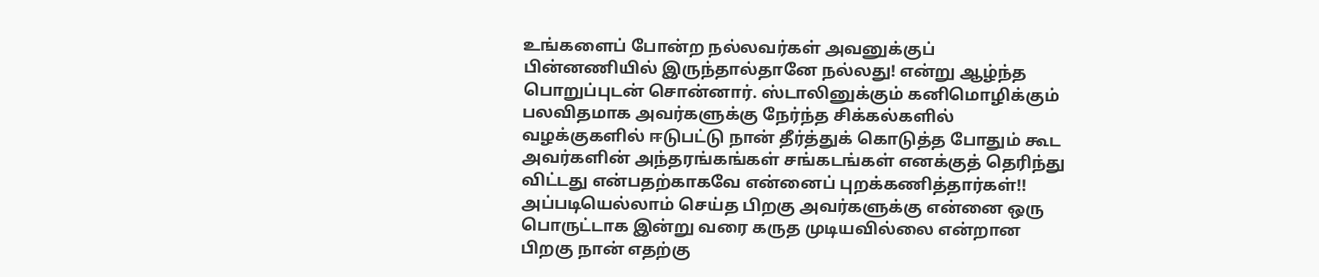உங்களைப் போன்ற நல்லவர்கள் அவனுக்குப் பின்னணியில் இருந்தால்தானே நல்லது! என்று ஆழ்ந்த பொறுப்புடன் சொன்னார். ஸ்டாலினுக்கும் கனிமொழிக்கும் பலவிதமாக அவர்களுக்கு நேர்ந்த சிக்கல்களில் வழக்குகளில் ஈடுபட்டு நான் தீர்த்துக் கொடுத்த போதும் கூட அவர்களின் அந்தரங்கங்கள் சங்கடங்கள் எனக்குத் தெரிந்து விட்டது என்பதற்காகவே என்னைப் புறக்கணித்தார்கள்!!
அப்படியெல்லாம் செய்த பிறகு அவர்களுக்கு என்னை ஒரு பொருட்டாக இன்று வரை கருத முடியவில்லை என்றான பிறகு நான் எதற்கு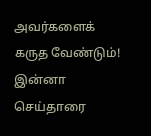அவர்களைக் கருத வேண்டும்! இன்னா செய்தாரை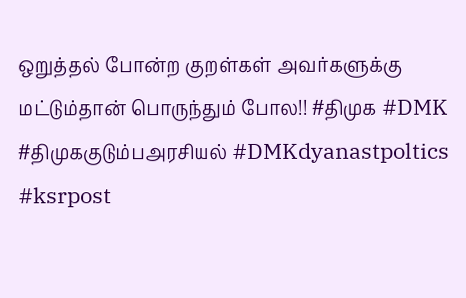ஒறுத்தல் போன்ற குறள்கள் அவர்களுக்கு மட்டும்தான் பொருந்தும் போல!! #திமுக #DMK #திமுககுடும்பஅரசியல் #DMKdyanastpoltics #ksrpost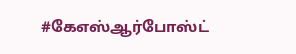#கேஎஸ்ஆர்போஸ்ட்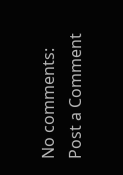No comments:
Post a Comment